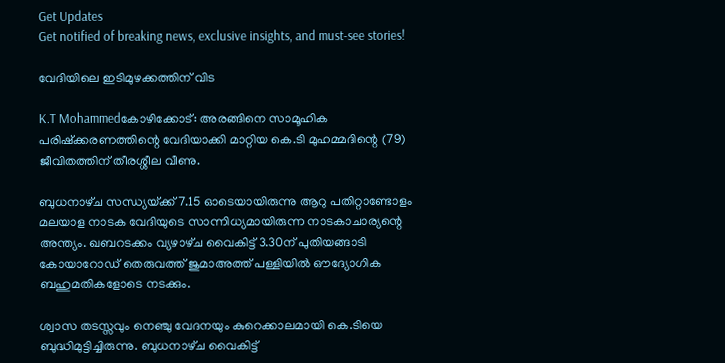Get Updates
Get notified of breaking news, exclusive insights, and must-see stories!

വേദിയിലെ ഇടിമുഴക്കത്തിന്‌ വിട

K.T Mohammedകോഴിക്കോട്‌: അരങ്ങിനെ സാമൂഹിക പരിഷ്‌ക്കരണത്തിന്റെ വേദിയാക്കി മാറ്റിയ കെ.ടി മുഹമ്മദിന്റെ (79) ജീവിതത്തിന് തീരശ്ശീല വീണു.

ബുധനാഴ്‌ച സന്ധ്യയ്‌ക്ക്‌ 7.15 ഓടെയായിരുന്നു ആറു പതിറ്റാണ്ടോളം മലയാള നാടക വേദിയുടെ സാന്നിധ്യമായിരുന്ന നാടകാചാര്യന്റെ അന്ത്യം. ഖബറടക്കം വ്യഴാഴ്‌ച വൈകിട്ട്‌ 3.30ന്‌ പുതിയങ്ങാടി കോയാറോഡ്‌ തെരുവത്ത്‌ ജുമാഅത്ത്‌ പള്ളിയില്‍ ഔദ്യോഗിക ബഹുമതികളോടെ നടക്കും.

ശ്വാസ തടസ്സവും നെഞ്ചു വേദനയും കുറെക്കാലമായി കെ.ടിയെ ബുദ്ധിമുട്ടിച്ചിരുന്നു. ബുധനാഴ്‌ച വൈകിട്ട്‌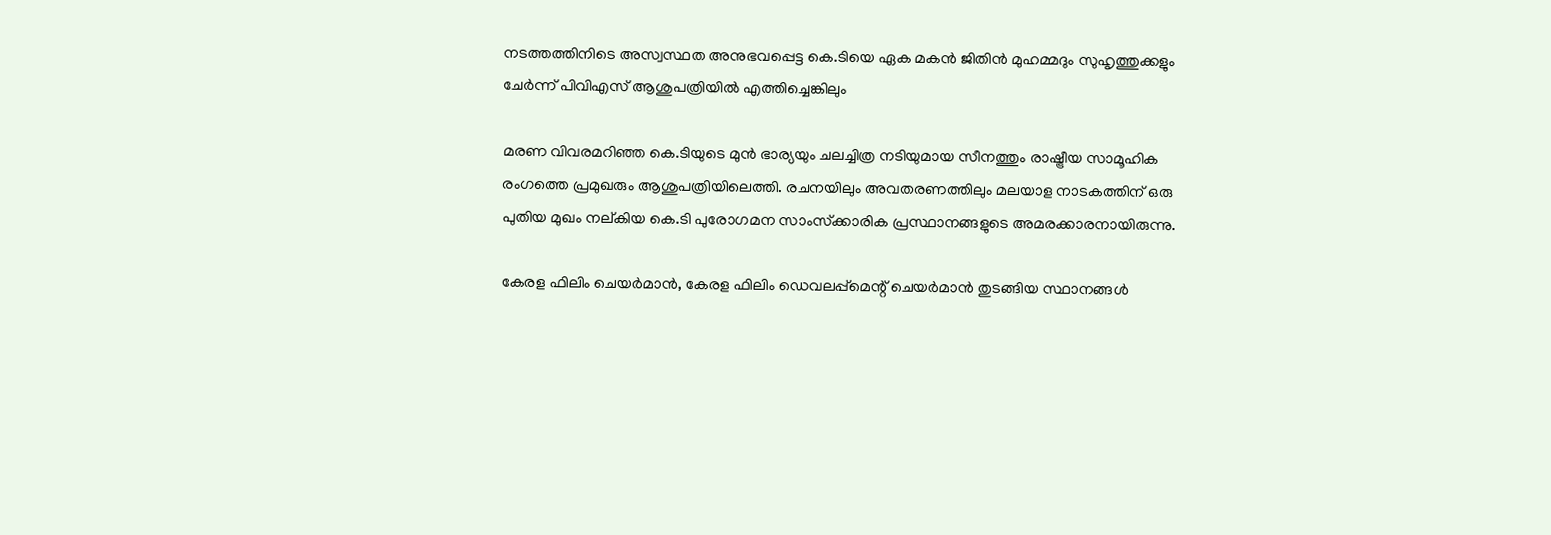നടത്തത്തിനിടെ അസ്വസ്ഥത അനുഭവപ്പെട്ട കെ.ടിയെ ഏക മകന്‍ ജിതിന്‍ മുഹമ്മദും സുഹൃത്തുക്കളും ചേര്‍ന്ന്‌ പിവിഎസ്‌ ആശുപത്രിയില്‍ എത്തിച്ചെങ്കിലും

മരണ വിവരമറിഞ്ഞ കെ.ടിയുടെ മുന്‍ ഭാര്യയും ചലച്ചിത്ര നടിയുമായ സീനത്തും രാഷ്ട്രീയ സാമൂഹിക രംഗത്തെ പ്രമുഖരും ആശുപത്രിയിലെത്തി. രചനയിലും അവതരണത്തിലും മലയാള നാടകത്തിന്‌ ഒരു പുതിയ മുഖം നല്‌കിയ കെ.ടി പുരോഗമന സാംസ്‌ക്കാരിക പ്രസ്ഥാനങ്ങളുടെ അമരക്കാരനായിരുന്നു.

കേരള ഫിലിം ചെയര്‍മാന്‍, കേരള ഫിലിം ഡെവലപ്പ്‌മെന്റ്‌ ചെയര്‍മാന്‍ തുടങ്ങിയ സ്ഥാനങ്ങള്‍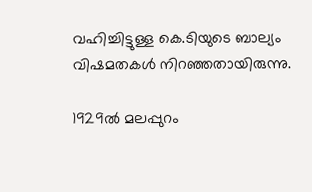വഹിച്ചിട്ടുള്ള കെ.ടിയുടെ ബാല്യം വിഷമതകള്‍ നിറഞ്ഞതായിരുന്നു.

1929ല്‍ മലപ്പുറം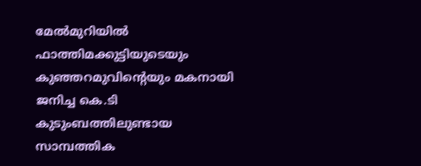മേല്‍മുറിയില്‍ ഫാത്തിമക്കുട്ടിയുടെയും കുഞ്ഞറമുവിന്റെയും മകനായി ജനിച്ച കെ.ടി കുടുംബത്തിലുണ്ടായ സാമ്പത്തിക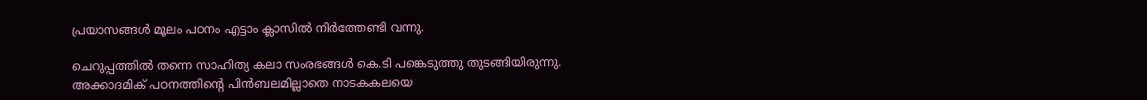പ്രയാസങ്ങള്‍ മൂലം പഠനം എട്ടാം ക്ലാസില്‍ നിര്‍ത്തേണ്ടി വന്നു.

ചെറുപ്പത്തില്‍ തന്നെ സാഹിത്യ കലാ സംരഭങ്ങള്‍ കെ.ടി പങ്കെടുത്തു തുടങ്ങിയിരുന്നു. അക്കാദമിക്‌ പഠനത്തിന്റെ പിന്‍ബലമില്ലാതെ നാടകകലയെ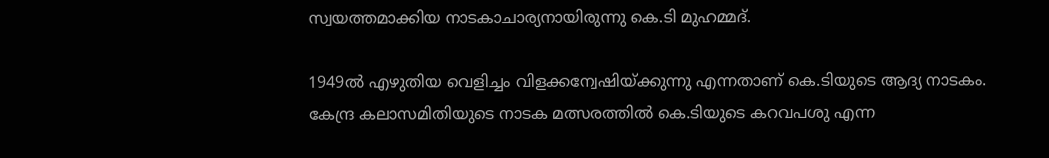സ്വയത്തമാക്കിയ നാടകാചാര്യനായിരുന്നു കെ.ടി മുഹമ്മദ്‌.

1949ല്‍ എഴുതിയ വെളിച്ചം വിളക്കന്വേഷിയ്‌ക്കുന്നു എന്നതാണ്‌ കെ.ടിയുടെ ആദ്യ നാടകം. കേന്ദ്ര കലാസമിതിയുടെ നാടക മത്സരത്തില്‍ കെ.ടിയുടെ കറവപശു എന്ന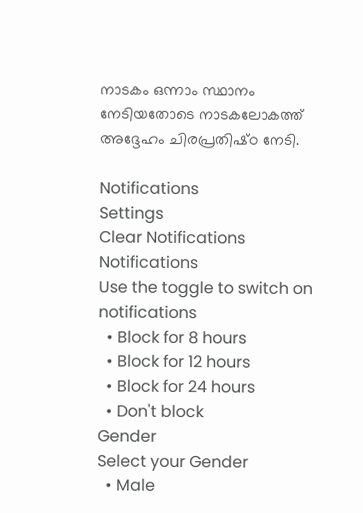നാടകം ഒന്നാം സ്ഥാനം നേടിയതോടെ നാടകലോകത്ത്‌ അദ്ദേഹം ചിരപ്രതിഷ്‌ഠ നേടി.

Notifications
Settings
Clear Notifications
Notifications
Use the toggle to switch on notifications
  • Block for 8 hours
  • Block for 12 hours
  • Block for 24 hours
  • Don't block
Gender
Select your Gender
  • Male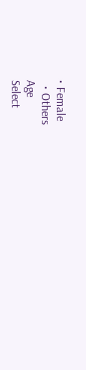• Female
  • Others
Age
Select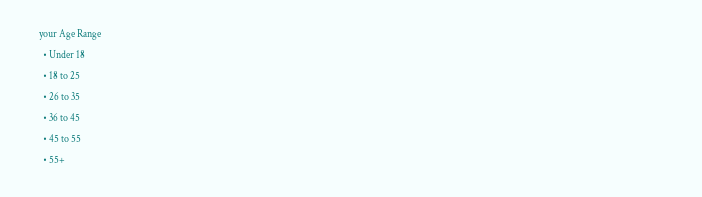your Age Range
  • Under 18
  • 18 to 25
  • 26 to 35
  • 36 to 45
  • 45 to 55
  • 55+